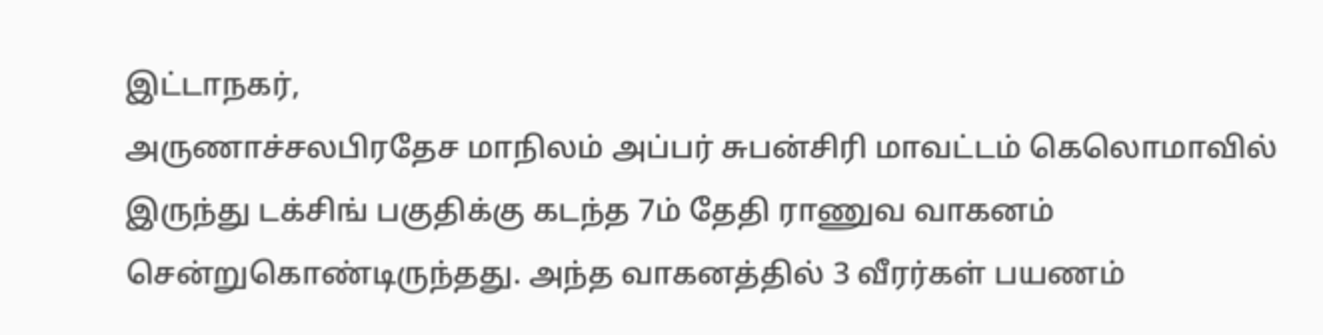இட்டாநகர்,
அருணாச்சலபிரதேச மாநிலம் அப்பர் சுபன்சிரி மாவட்டம் கெலொமாவில் இருந்து டக்சிங் பகுதிக்கு கடந்த 7ம் தேதி ராணுவ வாகனம் சென்றுகொண்டிருந்தது. அந்த வாகனத்தில் 3 வீரர்கள் பயணம்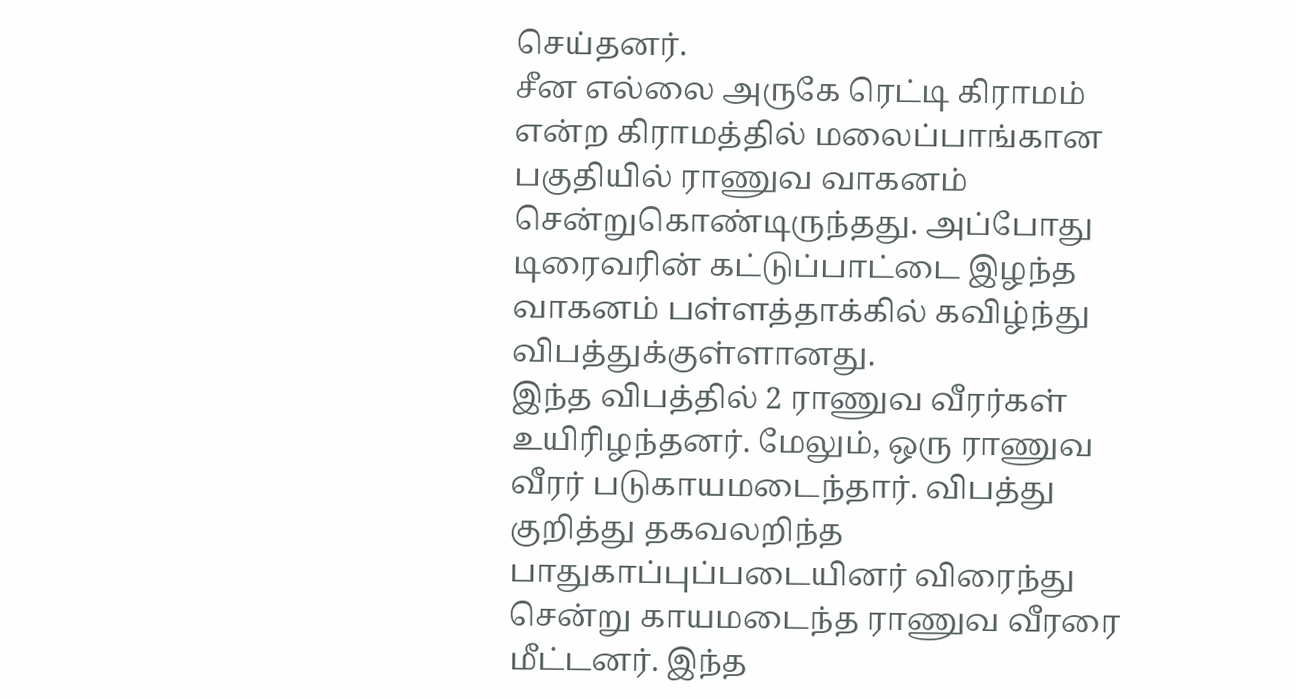செய்தனர்.
சீன எல்லை அருகே ரெட்டி கிராமம் என்ற கிராமத்தில் மலைப்பாங்கான பகுதியில் ராணுவ வாகனம் சென்றுகொண்டிருந்தது. அப்போது டிரைவரின் கட்டுப்பாட்டை இழந்த வாகனம் பள்ளத்தாக்கில் கவிழ்ந்து விபத்துக்குள்ளானது.
இந்த விபத்தில் 2 ராணுவ வீரர்கள் உயிரிழந்தனர். மேலும், ஒரு ராணுவ வீரர் படுகாயமடைந்தார். விபத்து குறித்து தகவலறிந்த பாதுகாப்புப்படையினர் விரைந்து சென்று காயமடைந்த ராணுவ வீரரை மீட்டனர். இந்த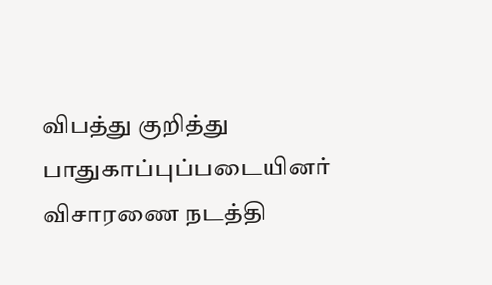விபத்து குறித்து பாதுகாப்புப்படையினர் விசாரணை நடத்தி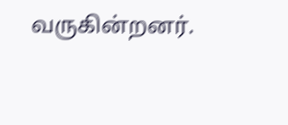வருகின்றனர்.